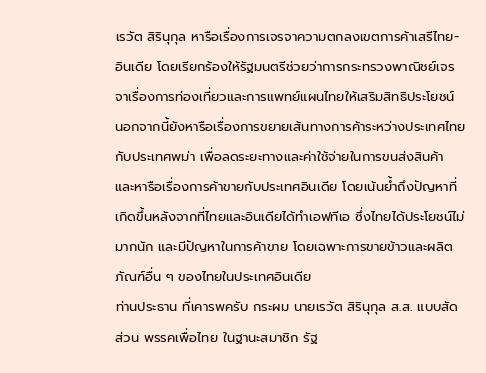เรวัต สิรินุกุล หารือเรื่องการเจรจาความตกลงเขตการค้าเสรีไทย-อินเดีย โดยเรียกร้องให้รัฐมนตรีช่วยว่าการกระทรวงพาณิชย์เจรจาเรื่องการท่องเที่ยวและการแพทย์แผนไทยให้เสริมสิทธิประโยชน์ นอกจากนี้ยังหารือเรื่องการขยายเส้นทางการค้าระหว่างประเทศไทยกับประเทศพม่า เพื่อลดระยะทางและค่าใช้จ่ายในการขนส่งสินค้า และหารือเรื่องการค้าขายกับประเทศอินเดีย โดยเน้นย้ำถึงปัญหาที่เกิดขึ้นหลังจากที่ไทยและอินเดียได้ทำเอฟทีเอ ซึ่งไทยได้ประโยชน์ไม่มากนัก และมีปัญหาในการค้าขาย โดยเฉพาะการขายข้าวและผลิตภัณฑ์อื่น ๆ ของไทยในประเทศอินเดีย
ท่านประธาน ที่เคารพครับ กระผม นายเรวัต สิรินุกุล ส.ส. แบบสัดส่วน พรรคเพื่อไทย ในฐานะสมาชิก รัฐ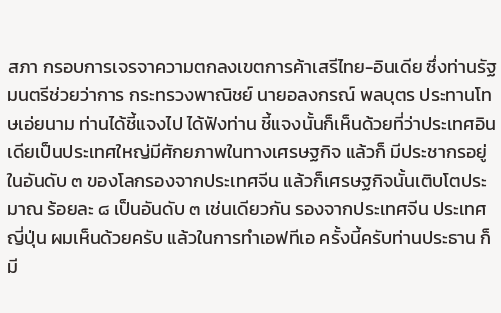สภา กรอบการเจรจาความตกลงเขตการค้าเสรีไทย-อินเดีย ซึ่งท่านรัฐมนตรีช่วยว่าการ กระทรวงพาณิชย์ นายอลงกรณ์ พลบุตร ประทานโทษเอ่ยนาม ท่านได้ชี้แจงไป ได้ฟังท่าน ชี้แจงนั้นก็เห็นด้วยที่ว่าประเทศอินเดียเป็นประเทศใหญ่มีศักยภาพในทางเศรษฐกิจ แล้วก็ มีประชากรอยู่ในอันดับ ๓ ของโลกรองจากประเทศจีน แล้วก็เศรษฐกิจนั้นเติบโตประมาณ ร้อยละ ๘ เป็นอันดับ ๓ เช่นเดียวกัน รองจากประเทศจีน ประเทศญี่ปุ่น ผมเห็นด้วยครับ แล้วในการทําเอฟทีเอ ครั้งนี้ครับท่านประธาน ก็มี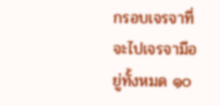กรอบเจรจาที่จะไปเจรจามีอยู่ทั้งหมด ๑๐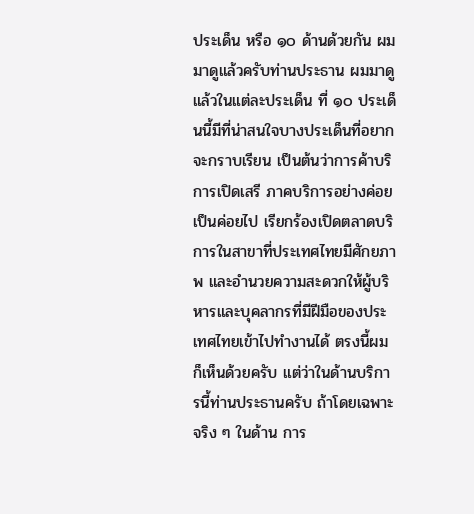ประเด็น หรือ ๑๐ ด้านด้วยกัน ผมมาดูแล้วครับท่านประธาน ผมมาดูแล้วในแต่ละประเด็น ที่ ๑๐ ประเด็นนี้มีที่น่าสนใจบางประเด็นที่อยากจะกราบเรียน เป็นต้นว่าการค้าบริการเปิดเสรี ภาคบริการอย่างค่อยเป็นค่อยไป เรียกร้องเปิดตลาดบริการในสาขาที่ประเทศไทยมีศักยภาพ และอํานวยความสะดวกให้ผู้บริหารและบุคลากรที่มีฝีมือของประเทศไทยเข้าไปทํางานได้ ตรงนี้ผมก็เห็นด้วยครับ แต่ว่าในด้านบริการนี้ท่านประธานครับ ถ้าโดยเฉพาะจริง ๆ ในด้าน การ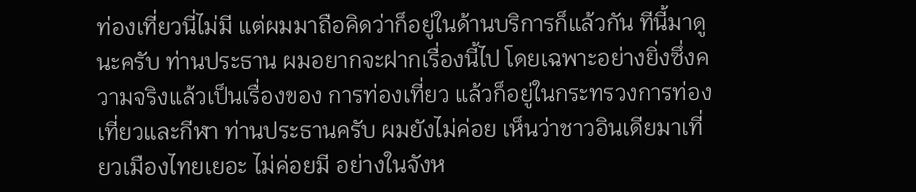ท่องเที่ยวนี่ไม่มี แต่ผมมาถือคิดว่าก็อยู่ในด้านบริการก็แล้วกัน ทีนี้มาดูนะครับ ท่านประธาน ผมอยากจะฝากเรื่องนี้ไป โดยเฉพาะอย่างยิ่งซึ่งความจริงแล้วเป็นเรื่องของ การท่องเที่ยว แล้วก็อยู่ในกระทรวงการท่องเที่ยวและกีฬา ท่านประธานครับ ผมยังไม่ค่อย เห็นว่าชาวอินเดียมาเที่ยวเมืองไทยเยอะ ไม่ค่อยมี อย่างในจังห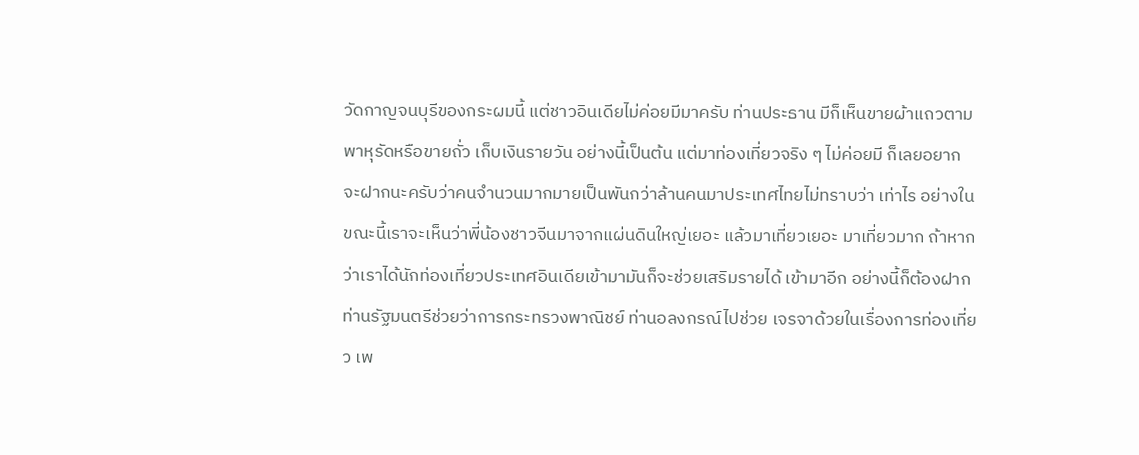วัดกาญจนบุรีของกระผมนี้ แต่ชาวอินเดียไม่ค่อยมีมาครับ ท่านประธาน มีก็เห็นขายผ้าแถวตามพาหุรัดหรือขายถั่ว เก็บเงินรายวัน อย่างนี้เป็นต้น แต่มาท่องเที่ยวจริง ๆ ไม่ค่อยมี ก็เลยอยากจะฝากนะครับว่าคนจํานวนมากมายเป็นพันกว่าล้านคนมาประเทศไทยไม่ทราบว่า เท่าไร อย่างในขณะนี้เราจะเห็นว่าพี่น้องชาวจีนมาจากแผ่นดินใหญ่เยอะ แล้วมาเที่ยวเยอะ มาเที่ยวมาก ถ้าหากว่าเราได้นักท่องเที่ยวประเทศอินเดียเข้ามามันก็จะช่วยเสริมรายได้ เข้ามาอีก อย่างนี้ก็ต้องฝากท่านรัฐมนตรีช่วยว่าการกระทรวงพาณิชย์ ท่านอลงกรณ์ไปช่วย เจรจาด้วยในเรื่องการท่องเที่ยว เพ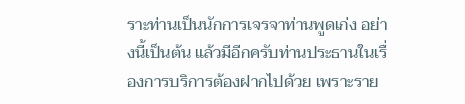ราะท่านเป็นนักการเจรจาท่านพูดเก่ง อย่างนี้เป็นต้น แล้วมีอีกครับท่านประธานในเรื่องการบริการต้องฝากไปด้วย เพราะราย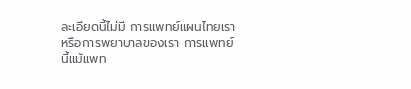ละเอียดนี้ไม่มี การแพทย์แผนไทยเราหรือการพยาบาลของเรา การแพทย์นี้แม้แพท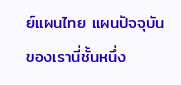ย์แผนไทย แผนปัจจุบัน ของเรานี่ชั้นหนึ่ง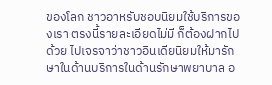ของโลก ชาวอาหรับชอบนิยมใช้บริการของเรา ตรงนี้รายละเอียดไม่มี ก็ต้องฝากไปด้วย ไปเจรจาว่าชาวอินเดียนิยมให้มารักษาในด้านบริการในด้านรักษาพยาบาล อ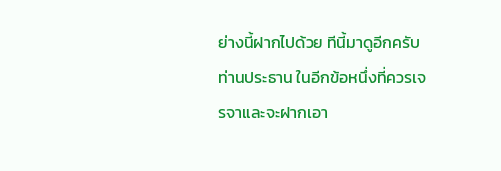ย่างนี้ฝากไปด้วย ทีนี้มาดูอีกครับท่านประธาน ในอีกข้อหนึ่งที่ควรเจรจาและจะฝากเอา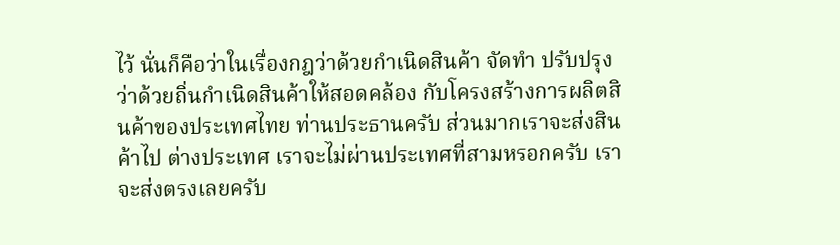ไว้ นั่นก็คือว่าในเรื่องกฎว่าด้วยกําเนิดสินค้า จัดทํา ปรับปรุงว่าด้วยถิ่นกําเนิดสินค้าให้สอดคล้อง กับโครงสร้างการผลิตสินค้าของประเทศไทย ท่านประธานครับ ส่วนมากเราจะส่งสินค้าไป ต่างประเทศ เราจะไม่ผ่านประเทศที่สามหรอกครับ เราจะส่งตรงเลยครับ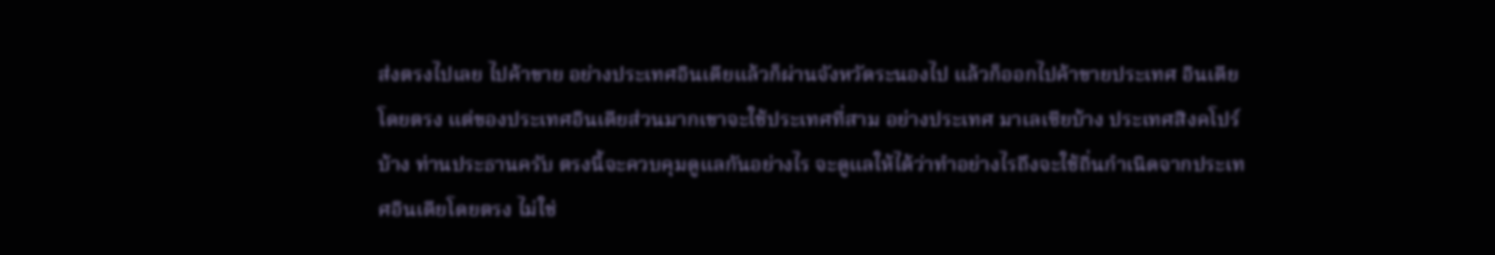ส่งตรงไปเลย ไปค้าขาย อย่างประเทศอินเดียแล้วก็ผ่านจังหวัดระนองไป แล้วก็ออกไปค้าขายประเทศ อินเดียโดยตรง แต่ของประเทศอินเดียส่วนมากเขาจะใช้ประเทศที่สาม อย่างประเทศ มาเลเซียบ้าง ประเทศสิงคโปร์บ้าง ท่านประธานครับ ตรงนี้จะควบคุมดูแลกันอย่างไร จะดูแลให้ได้ว่าทําอย่างไรถึงจะใช้ถิ่นกําเนิดจากประเทศอินเดียโดยตรง ไม่ใช่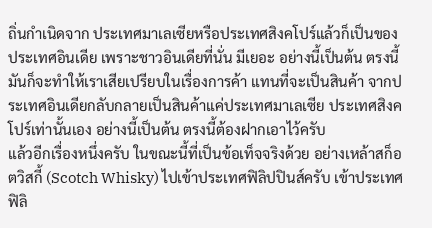ถิ่นกําเนิดจาก ประเทศมาเลเซียหรือประเทศสิงคโปร์แล้วก็เป็นของประเทศอินเดีย เพราะชาวอินเดียที่นั่น มีเยอะ อย่างนี้เป็นต้น ตรงนี้มันก็จะทําให้เราเสียเปรียบในเรื่องการค้า แทนที่จะเป็นสินค้า จากประเทศอินเดียกลับกลายเป็นสินค้าแค่ประเทศมาเลเซีย ประเทศสิงคโปร์เท่านั้นเอง อย่างนี้เป็นต้น ตรงนี้ต้องฝากเอาไว้ครับ
แล้วอีกเรื่องหนึ่งครับ ในขณะนี้ที่เป็นข้อเท็จจริงด้วย อย่างเหล้าสก็อตวิสกี้ (Scotch Whisky) ไปเข้าประเทศฟิลิปปินส์ครับ เข้าประเทศฟิลิ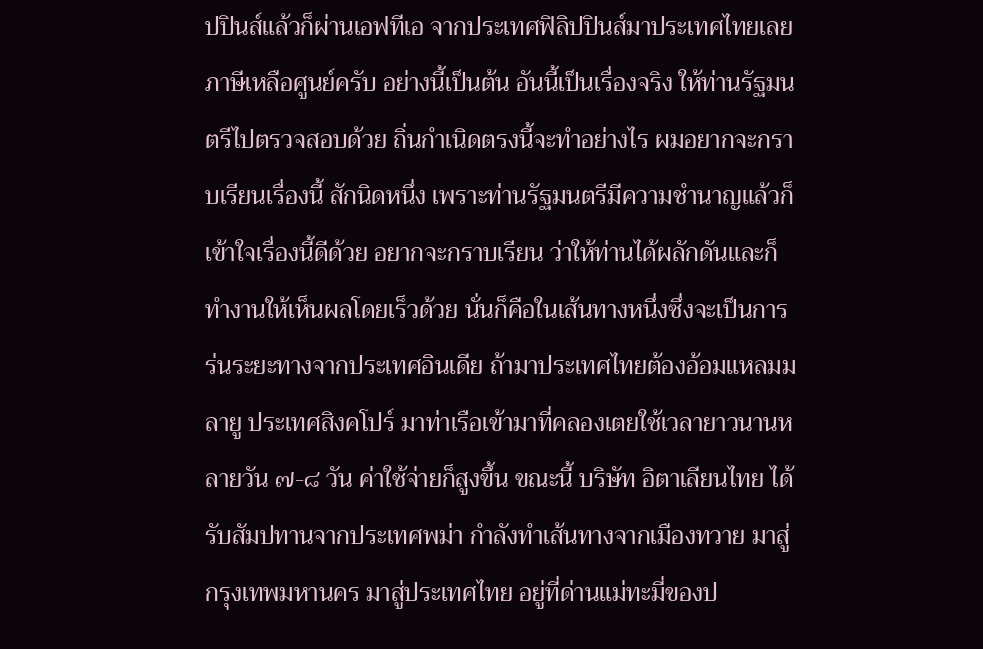ปปินส์แล้วก็ผ่านเอฟทีเอ จากประเทศฟิลิปปินส์มาประเทศไทยเลย ภาษีเหลือศูนย์ครับ อย่างนี้เป็นต้น อันนี้เป็นเรื่องจริง ให้ท่านรัฐมนตรีไปตรวจสอบด้วย ถิ่นกําเนิดตรงนี้จะทําอย่างไร ผมอยากจะกราบเรียนเรื่องนี้ สักนิดหนึ่ง เพราะท่านรัฐมนตรีมีความชํานาญแล้วก็เข้าใจเรื่องนี้ดีด้วย อยากจะกราบเรียน ว่าให้ท่านได้ผลักดันและก็ทํางานให้เห็นผลโดยเร็วด้วย นั่นก็คือในเส้นทางหนึ่งซึ่งจะเป็นการ ร่นระยะทางจากประเทศอินเดีย ถ้ามาประเทศไทยต้องอ้อมแหลมมลายู ประเทศสิงคโปร์ มาท่าเรือเข้ามาที่คลองเตยใช้เวลายาวนานหลายวัน ๗-๘ วัน ค่าใช้จ่ายก็สูงขึ้น ขณะนี้ บริษัท อิตาเลียนไทย ได้รับสัมปทานจากประเทศพม่า กําลังทําเส้นทางจากเมืองทวาย มาสู่กรุงเทพมหานคร มาสู่ประเทศไทย อยู่ที่ด่านแม่ทะมี่ของป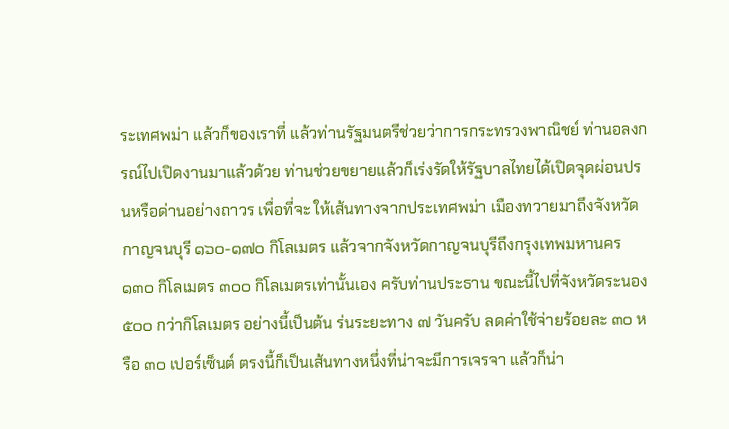ระเทศพม่า แล้วก็ของเราที่ แล้วท่านรัฐมนตรีช่วยว่าการกระทรวงพาณิชย์ ท่านอลงกรณ์ไปเปิดงานมาแล้วด้วย ท่านช่วยขยายแล้วก็เร่งรัดให้รัฐบาลไทยได้เปิดจุดผ่อนปรนหรือด่านอย่างถาวร เพื่อที่จะ ให้เส้นทางจากประเทศพม่า เมืองทวายมาถึงจังหวัดกาญจนบุรี ๑๖๐-๑๗๐ กิโลเมตร แล้วจากจังหวัดกาญจนบุรีถึงกรุงเทพมหานคร ๑๓๐ กิโลเมตร ๓๐๐ กิโลเมตรเท่านั้นเอง ครับท่านประธาน ขณะนี้ไปที่จังหวัดระนอง ๕๐๐ กว่ากิโลเมตร อย่างนี้เป็นต้น ร่นระยะทาง ๗ วันครับ ลดค่าใช้จ่ายร้อยละ ๓๐ หรือ ๓๐ เปอร์เซ็นต์ ตรงนี้ก็เป็นเส้นทางหนึ่งที่น่าจะมีการเจรจา แล้วก็น่า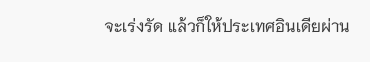จะเร่งรัด แล้วก็ให้ประเทศอินเดียผ่าน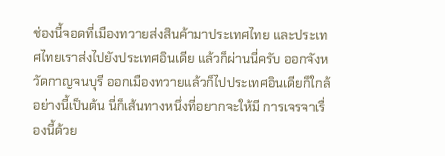ช่องนี้จอดที่เมืองทวายส่งสินค้ามาประเทศไทย และประเทศไทยเราส่งไปยังประเทศอินเดีย แล้วก็ผ่านนี่ครับ ออกจังหวัดกาญจนบุรี ออกเมืองทวายแล้วก็ไปประเทศอินเดียก็ใกล้ อย่างนี้เป็นต้น นี่ก็เส้นทางหนึ่งที่อยากจะให้มี การเจรจาเรื่องนี้ด้วย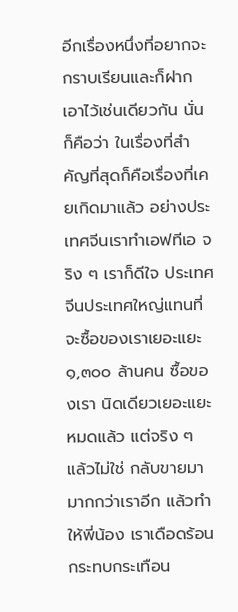อีกเรื่องหนึ่งที่อยากจะกราบเรียนและก็ฝากเอาไว้เช่นเดียวกัน นั่นก็คือว่า ในเรื่องที่สําคัญที่สุดก็คือเรื่องที่เคยเกิดมาแล้ว อย่างประเทศจีนเราทําเอฟทีเอ จริง ๆ เราก็ดีใจ ประเทศจีนประเทศใหญ่แทนที่จะซื้อของเราเยอะแยะ ๑,๓๐๐ ล้านคน ซื้อของเรา นิดเดียวเยอะแยะหมดแล้ว แต่จริง ๆ แล้วไม่ใช่ กลับขายมามากกว่าเราอีก แล้วทําให้พี่น้อง เราเดือดร้อนกระทบกระเทือน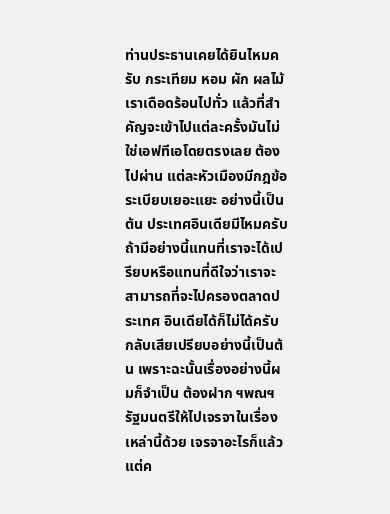ท่านประธานเคยได้ยินไหมครับ กระเทียม หอม ผัก ผลไม้ เราเดือดร้อนไปทั่ว แล้วที่สําคัญจะเข้าไปแต่ละครั้งมันไม่ใช่เอฟทีเอโดยตรงเลย ต้องไปผ่าน แต่ละหัวเมืองมีกฎข้อระเบียบเยอะแยะ อย่างนี้เป็นต้น ประเทศอินเดียมีไหมครับ ถ้ามีอย่างนี้แทนที่เราจะได้เปรียบหรือแทนที่ดีใจว่าเราจะสามารถที่จะไปครองตลาดประเทศ อินเดียได้ก็ไม่ได้ครับ กลับเสียเปรียบอย่างนี้เป็นต้น เพราะฉะนั้นเรื่องอย่างนี้ผมก็จําเป็น ต้องฝาก ฯพณฯ รัฐมนตรีให้ไปเจรจาในเรื่องเหล่านี้ด้วย เจรจาอะไรก็แล้วแต่ค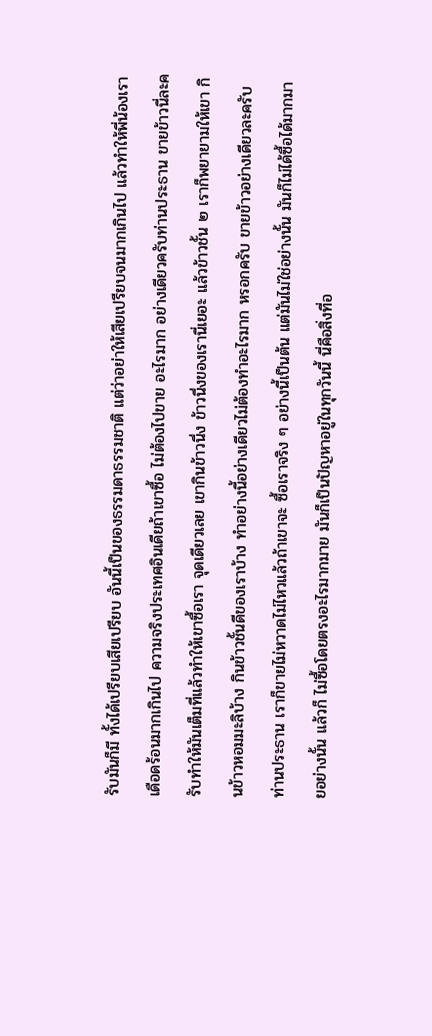รับมันก็มี ทั้งได้เปรียบเสียเปรียบ อันนี้เป็นของธรรมดาธรรมชาติ แต่ว่าอย่าให้เสียเปรียบจนมากเกินไป แล้วทําให้พี่น้องเราเดือดร้อนมากเกินไป ความจริงประเทศอินเดียถ้าเขาซื้อ ไม่ต้องไปขาย อะไรมาก อย่างเดียวครับท่านประธาน ขายข้าวนี่ละครับทําให้มันเต็มที่แล้วทําให้เขาซื้อเรา จุดเดียวเลย เขากินข้าวนึ่ง ข้าวนึ่งของเรานี่เยอะ แล้วข้าวชั้น ๒ เราก็พยายามให้เขา กินข้าวหอมมะลิบ้าง กินข้าวชั้นดีของเราบ้าง ทําอย่างนี้อย่างเดียวไม่ต้องทําอะไรมาก หรอกครับ ขายข้าวอย่างเดียวละครับท่านประธาน เราก็ขายไม่หวาดไม่ไหวแล้วถ้าเขาจะ ซื้อเราจริง ๆ อย่างนี้เป็นต้น แต่มันไม่ใช่อย่างนั้น มันก็ไม่ได้ซื้อได้มากมายอย่างนั้น แล้วก็ ไม่ซื้อโดยตรงอะไรมากมาย มันก็เป็นปัญหาอยู่ในทุกวันนี้ นี่คือสิ่งที่อ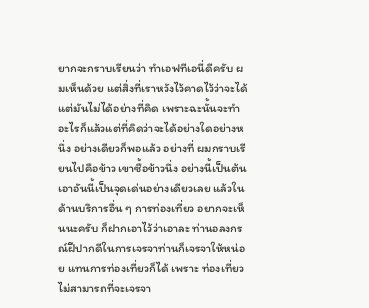ยากจะกราบเรียนว่า ทําเอฟทีเอนี่ดีครับ ผมเห็นด้วย แต่สิ่งที่เราหวังไว้คาดไว้ว่าจะได้ แต่มันไม่ได้อย่างที่คิด เพราะฉะนั้นจะทําอะไรก็แล้วแต่ที่คิดว่าจะได้อย่างใดอย่างหนึ่ง อย่างเดียวก็พอแล้ว อย่างที่ ผมกราบเรียนไปคือข้าว เขาซื้อข้าวนึ่ง อย่างนี้เป็นต้น เอาอันนี้เป็นจุดเด่นอย่างเดียวเลย แล้วในด้านบริการอื่น ๆ การท่องเที่ยว อยากจะเห็นนะครับ ก็ฝากเอาไว้ว่าเอาละ ท่านอลงกรณ์ฝีปากดีในการเจรจาท่านก็เจรจาให้หน่อย แทนการท่องเที่ยวก็ได้ เพราะ ท่องเที่ยวไม่สามารถที่จะเจรจา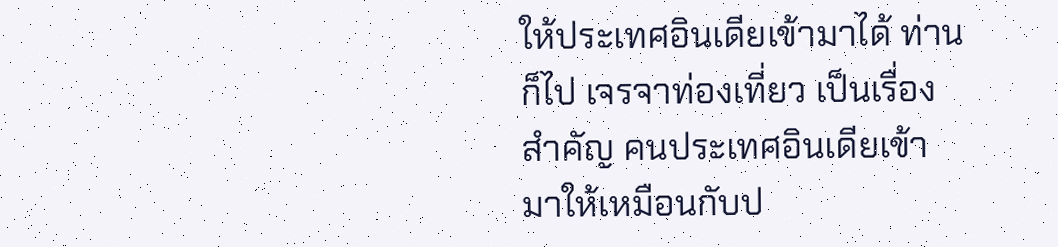ให้ประเทศอินเดียเข้ามาได้ ท่านก็ไป เจรจาท่องเที่ยว เป็นเรื่องสําคัญ คนประเทศอินเดียเข้ามาให้เหมือนกับป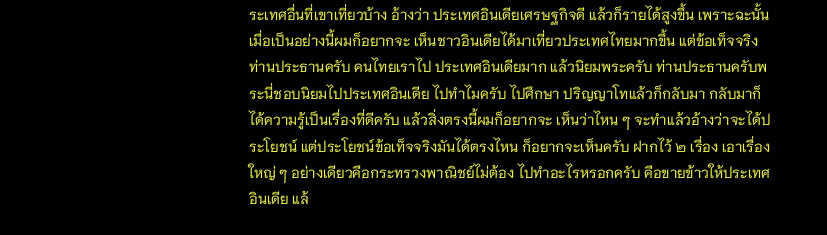ระเทศอื่นที่เขาเที่ยวบ้าง อ้างว่า ประเทศอินเดียเศรษฐกิจดี แล้วก็รายได้สูงขึ้น เพราะฉะนั้นเมื่อเป็นอย่างนี้ผมก็อยากจะ เห็นชาวอินเดียได้มาเที่ยวประเทศไทยมากขึ้น แต่ข้อเท็จจริงท่านประธานครับ คนไทยเราไป ประเทศอินเดียมาก แล้วนิยมพระครับ ท่านประธานครับพระนี่ชอบนิยมไปประเทศอินเดีย ไปทําไมครับ ไปศึกษา ปริญญาโทแล้วก็กลับมา กลับมาก็ได้ความรู้เป็นเรื่องที่ดีครับ แล้วสิ่งตรงนี้ผมก็อยากจะ เห็นว่าไหน ๆ จะทําแล้วอ้างว่าจะได้ประโยชน์ แต่ประโยชน์ข้อเท็จจริงมันได้ตรงไหน ก็อยากจะเห็นครับ ฝากไว้ ๒ เรื่อง เอาเรื่องใหญ่ ๆ อย่างเดียวคือกระทรวงพาณิชย์ไม่ต้อง ไปทําอะไรหรอกครับ คือขายข้าวให้ประเทศอินเดีย แล้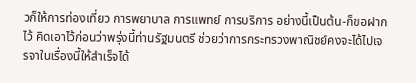วก็ให้การท่องเที่ยว การพยาบาล การแพทย์ การบริการ อย่างนี้เป็นต้น-ก็ขอฝากไว้ คิดเอาไว้ก่อนว่าพรุ่งนี้ท่านรัฐมนตรี ช่วยว่าการกระทรวงพาณิชย์คงจะได้ไปเจรจาในเรื่องนี้ให้สําเร็จได้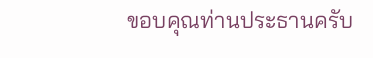ขอบคุณท่านประธานครับ